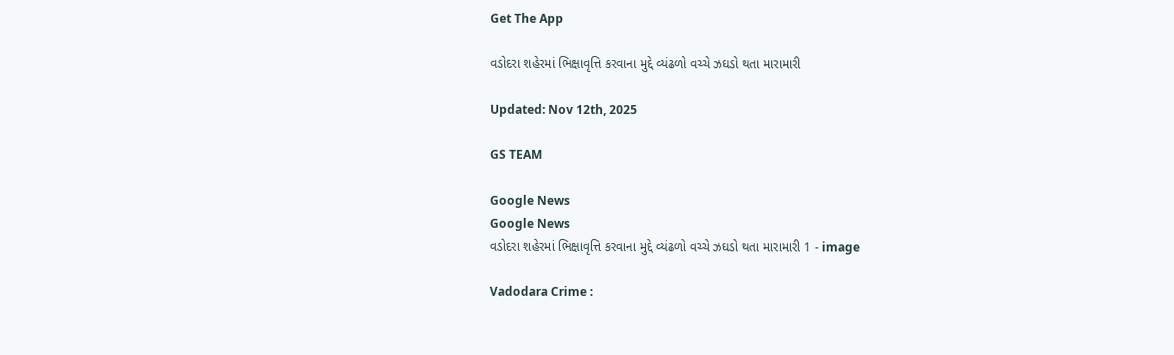Get The App

વડોદરા શહેરમાં ભિક્ષાવૃત્તિ કરવાના મુદ્દે વ્યંઢળો વચ્ચે ઝઘડો થતા મારામારી

Updated: Nov 12th, 2025

GS TEAM

Google News
Google News
વડોદરા શહેરમાં ભિક્ષાવૃત્તિ કરવાના મુદ્દે વ્યંઢળો વચ્ચે ઝઘડો થતા મારામારી 1 - image

Vadodara Crime :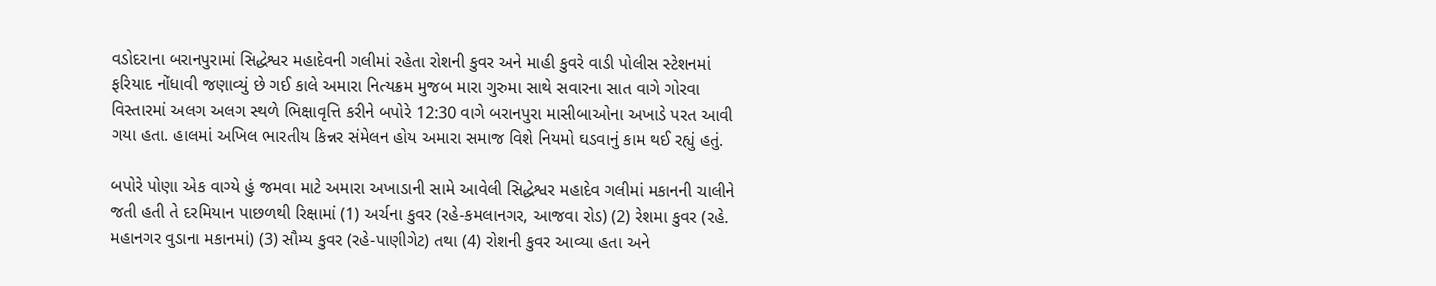વડોદરાના બરાનપુરામાં સિદ્ધેશ્વર મહાદેવની ગલીમાં રહેતા રોશની કુવર અને માહી કુવરે વાડી પોલીસ સ્ટેશનમાં ફરિયાદ નોંધાવી જણાવ્યું છે ગઈ કાલે અમારા નિત્યક્રમ મુજબ મારા ગુરુમા સાથે સવારના સાત વાગે ગોરવા વિસ્તારમાં અલગ અલગ સ્થળે ભિક્ષાવૃત્તિ કરીને બપોરે 12:30 વાગે બરાનપુરા માસીબાઓના અખાડે પરત આવી ગયા હતા. હાલમાં અખિલ ભારતીય કિન્નર સંમેલન હોય અમારા સમાજ વિશે નિયમો ઘડવાનું કામ થઈ રહ્યું હતું.

બપોરે પોણા એક વાગ્યે હું જમવા માટે અમારા અખાડાની સામે આવેલી સિદ્ધેશ્વર મહાદેવ ગલીમાં મકાનની ચાલીને જતી હતી તે દરમિયાન પાછળથી રિક્ષામાં (1) અર્ચના કુવર (રહે-કમલાનગર, આજવા રોડ) (2) રેશમા કુવર (રહે. મહાનગર વુડાના મકાનમાં) (3) સૌમ્ય કુવર (રહે-પાણીગેટ) તથા (4) રોશની કુવર આવ્યા હતા અને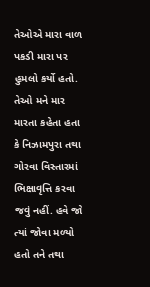તેઓએ મારા વાળ પકડી મારા પર હુમલો કર્યો હતો. તેઓ મને માર મારતા કહેતા હતા કે નિઝામપુરા તથા ગોરવા વિસ્તારમાં ભિક્ષાવૃત્તિ કરવા જવું નહીં. હવે જો ત્યાં જોવા મળ્યો હતો તને તથા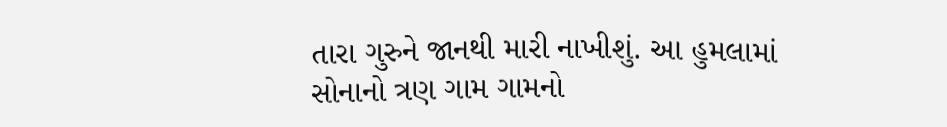તારા ગુરુને જાનથી મારી નાખીશું. આ હુમલામાં સોનાનો ત્રણ ગામ ગામનો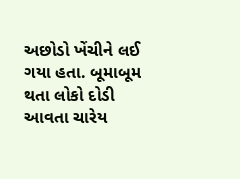અછોડો ખેંચીને લઈ ગયા હતા. બૂમાબૂમ થતા લોકો દોડી આવતા ચારેય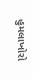હુમલાખોરો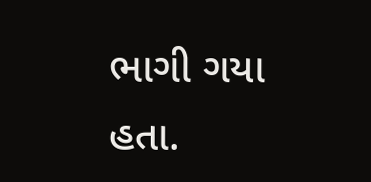ભાગી ગયા હતા.